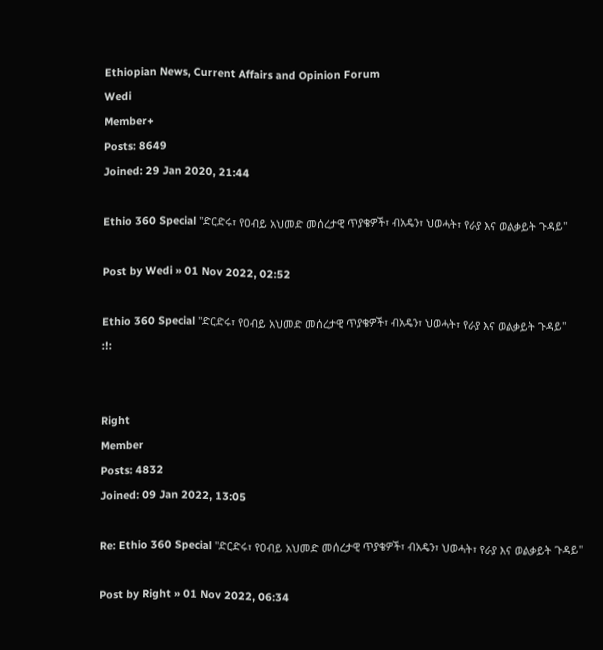Ethiopian News, Current Affairs and Opinion Forum
Wedi
Member+
Posts: 8649
Joined: 29 Jan 2020, 21:44

Ethio 360 Special "ድርድሩ፣ የዐብይ አህመድ መሰረታዊ ጥያቄዎች፣ ብአዴን፣ ህወሓት፣ የራያ እና ወልቃይት ጉዳይ"

Post by Wedi » 01 Nov 2022, 02:52

Ethio 360 Special "ድርድሩ፣ የዐብይ አህመድ መሰረታዊ ጥያቄዎች፣ ብአዴን፣ ህወሓት፣ የራያ እና ወልቃይት ጉዳይ"
:!:


Right
Member
Posts: 4832
Joined: 09 Jan 2022, 13:05

Re: Ethio 360 Special "ድርድሩ፣ የዐብይ አህመድ መሰረታዊ ጥያቄዎች፣ ብአዴን፣ ህወሓት፣ የራያ እና ወልቃይት ጉዳይ"

Post by Right » 01 Nov 2022, 06:34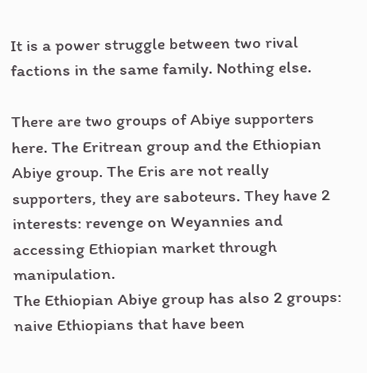It is a power struggle between two rival factions in the same family. Nothing else.

There are two groups of Abiye supporters here. The Eritrean group and the Ethiopian Abiye group. The Eris are not really supporters, they are saboteurs. They have 2 interests: revenge on Weyannies and accessing Ethiopian market through manipulation.
The Ethiopian Abiye group has also 2 groups: naive Ethiopians that have been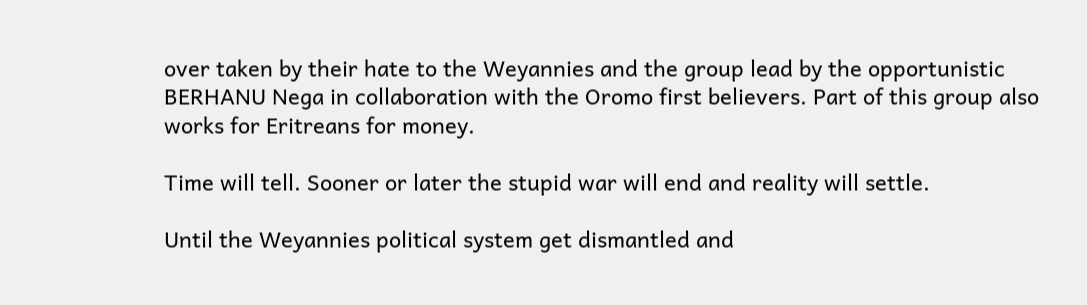over taken by their hate to the Weyannies and the group lead by the opportunistic BERHANU Nega in collaboration with the Oromo first believers. Part of this group also works for Eritreans for money.

Time will tell. Sooner or later the stupid war will end and reality will settle.

Until the Weyannies political system get dismantled and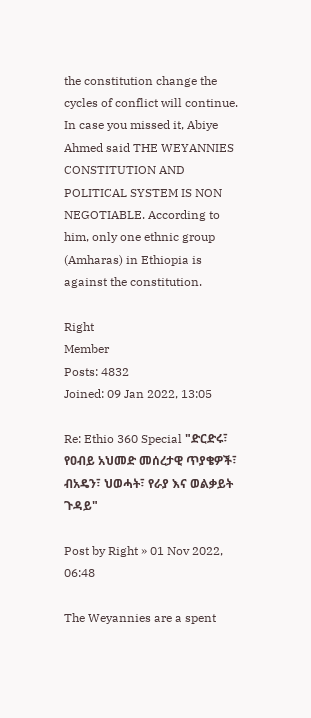the constitution change the cycles of conflict will continue. In case you missed it, Abiye Ahmed said THE WEYANNIES CONSTITUTION AND POLITICAL SYSTEM IS NON NEGOTIABLE. According to him, only one ethnic group (Amharas) in Ethiopia is against the constitution.

Right
Member
Posts: 4832
Joined: 09 Jan 2022, 13:05

Re: Ethio 360 Special "ድርድሩ፣ የዐብይ አህመድ መሰረታዊ ጥያቄዎች፣ ብአዴን፣ ህወሓት፣ የራያ እና ወልቃይት ጉዳይ"

Post by Right » 01 Nov 2022, 06:48

The Weyannies are a spent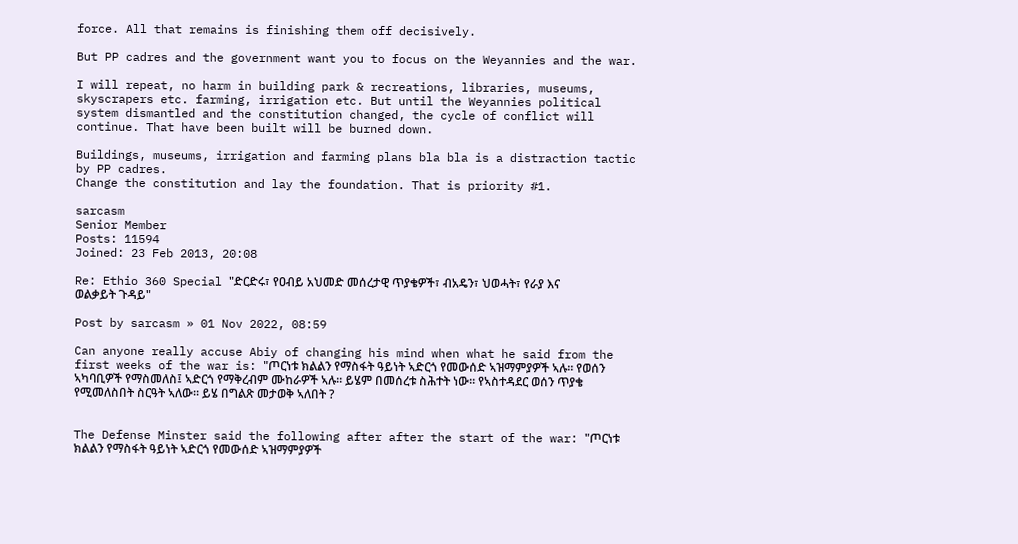force. All that remains is finishing them off decisively.

But PP cadres and the government want you to focus on the Weyannies and the war.

I will repeat, no harm in building park & recreations, libraries, museums, skyscrapers etc. farming, irrigation etc. But until the Weyannies political system dismantled and the constitution changed, the cycle of conflict will continue. That have been built will be burned down.

Buildings, museums, irrigation and farming plans bla bla is a distraction tactic by PP cadres.
Change the constitution and lay the foundation. That is priority #1.

sarcasm
Senior Member
Posts: 11594
Joined: 23 Feb 2013, 20:08

Re: Ethio 360 Special "ድርድሩ፣ የዐብይ አህመድ መሰረታዊ ጥያቄዎች፣ ብአዴን፣ ህወሓት፣ የራያ እና ወልቃይት ጉዳይ"

Post by sarcasm » 01 Nov 2022, 08:59

Can anyone really accuse Abiy of changing his mind when what he said from the first weeks of the war is: "ጦርነቱ ክልልን የማስፋት ዓይነት ኣድርጎ የመውሰድ ኣዝማምያዎች ኣሉ። የወሰን ኣካባቢዎች የማስመለስ፤ ኣድርጎ የማቅረብም ሙከራዎች ኣሉ። ይሄም በመሰረቱ ስሕተት ነው። የኣስተዳደር ወሰን ጥያቄ የሚመለስበት ስርዓት ኣለው። ይሄ በግልጽ መታወቅ ኣለበት ?


The Defense Minster said the following after after the start of the war: "ጦርነቱ ክልልን የማስፋት ዓይነት ኣድርጎ የመውሰድ ኣዝማምያዎች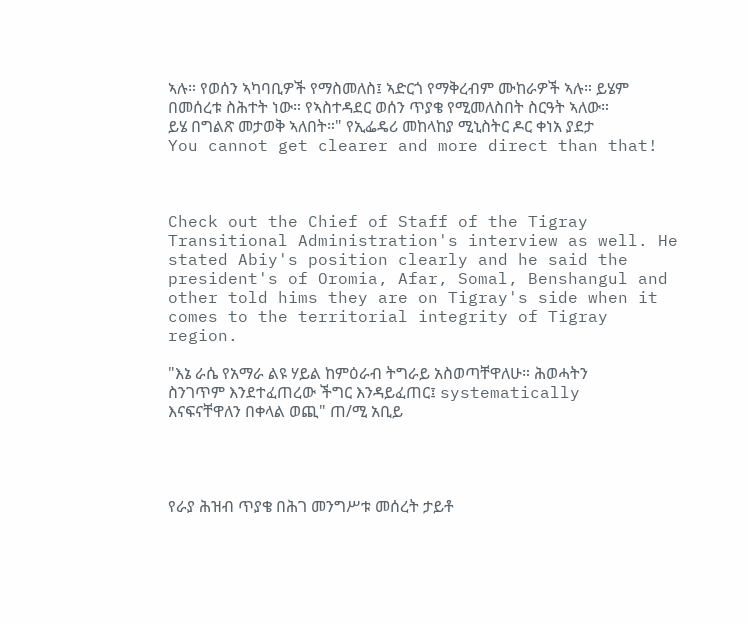ኣሉ። የወሰን ኣካባቢዎች የማስመለስ፤ ኣድርጎ የማቅረብም ሙከራዎች ኣሉ። ይሄም በመሰረቱ ስሕተት ነው። የኣስተዳደር ወሰን ጥያቄ የሚመለስበት ስርዓት ኣለው። ይሄ በግልጽ መታወቅ ኣለበት።" የኢፌዴሪ መከላከያ ሚኒስትር ዶር ቀነአ ያደታ You cannot get clearer and more direct than that!



Check out the Chief of Staff of the Tigray Transitional Administration's interview as well. He stated Abiy's position clearly and he said the president's of Oromia, Afar, Somal, Benshangul and other told hims they are on Tigray's side when it comes to the territorial integrity of Tigray region.

"እኔ ራሴ የአማራ ልዩ ሃይል ከምዕራብ ትግራይ አስወጣቸዋለሁ። ሕወሓትን ስንገጥም እንደተፈጠረው ችግር እንዳይፈጠር፤ systematically እናፍናቸዋለን በቀላል ወጪ" ጠ/ሚ አቢይ




የራያ ሕዝብ ጥያቄ በሕገ መንግሥቱ መሰረት ታይቶ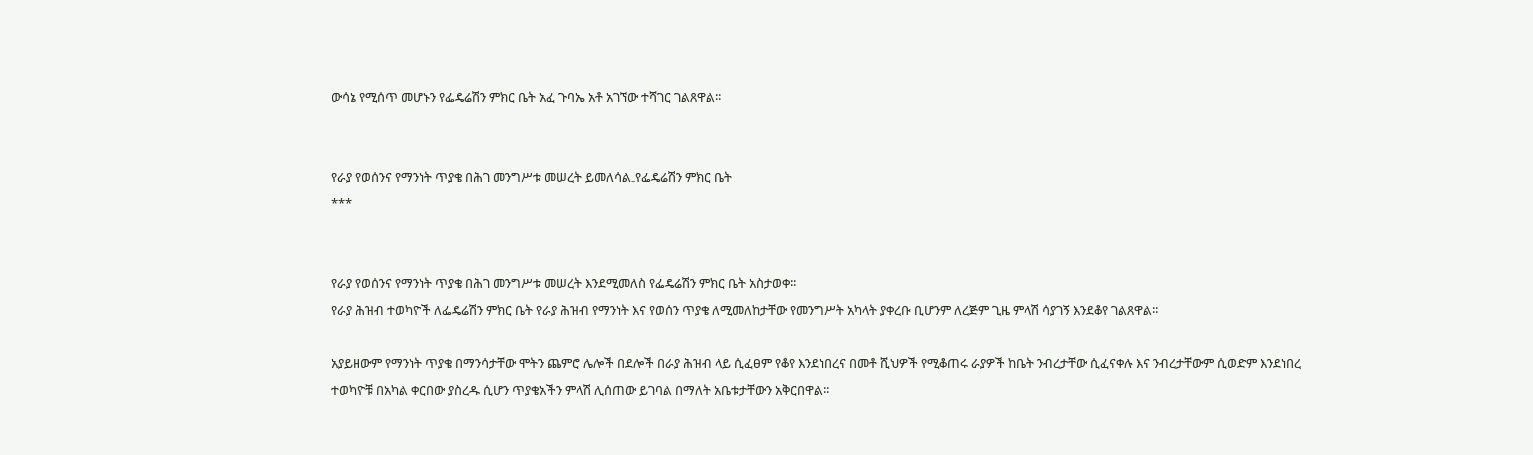ውሳኔ የሚሰጥ መሆኑን የፌዴሬሽን ምክር ቤት አፈ ጉባኤ አቶ አገኘው ተሻገር ገልጸዋል፡፡


የራያ የወሰንና የማንነት ጥያቄ በሕገ መንግሥቱ መሠረት ይመለሳል₋የፌዴሬሽን ምክር ቤት
***


የራያ የወሰንና የማንነት ጥያቄ በሕገ መንግሥቱ መሠረት እንደሚመለስ የፌዴሬሽን ምክር ቤት አስታወቀ፡፡
የራያ ሕዝብ ተወካዮች ለፌዴሬሽን ምክር ቤት የራያ ሕዝብ የማንነት እና የወሰን ጥያቄ ለሚመለከታቸው የመንግሥት አካላት ያቀረቡ ቢሆንም ለረጅም ጊዜ ምላሽ ሳያገኝ እንደቆየ ገልጸዋል፡፡

አያይዘውም የማንነት ጥያቄ በማንሳታቸው ሞትን ጨምሮ ሌሎች በደሎች በራያ ሕዝብ ላይ ሲፈፀም የቆየ እንደነበረና በመቶ ሺህዎች የሚቆጠሩ ራያዎች ከቤት ንብረታቸው ሲፈናቀሉ እና ንብረታቸውም ሲወድም እንደነበረ ተወካዮቹ በአካል ቀርበው ያስረዱ ሲሆን ጥያቄአችን ምላሽ ሊሰጠው ይገባል በማለት አቤቱታቸውን አቅርበዋል፡፡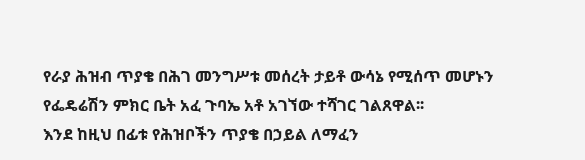የራያ ሕዝብ ጥያቄ በሕገ መንግሥቱ መሰረት ታይቶ ውሳኔ የሚሰጥ መሆኑን የፌዴሬሽን ምክር ቤት አፈ ጉባኤ አቶ አገኘው ተሻገር ገልጸዋል፡፡
እንደ ከዚህ በፊቱ የሕዝቦችን ጥያቄ በኃይል ለማፈን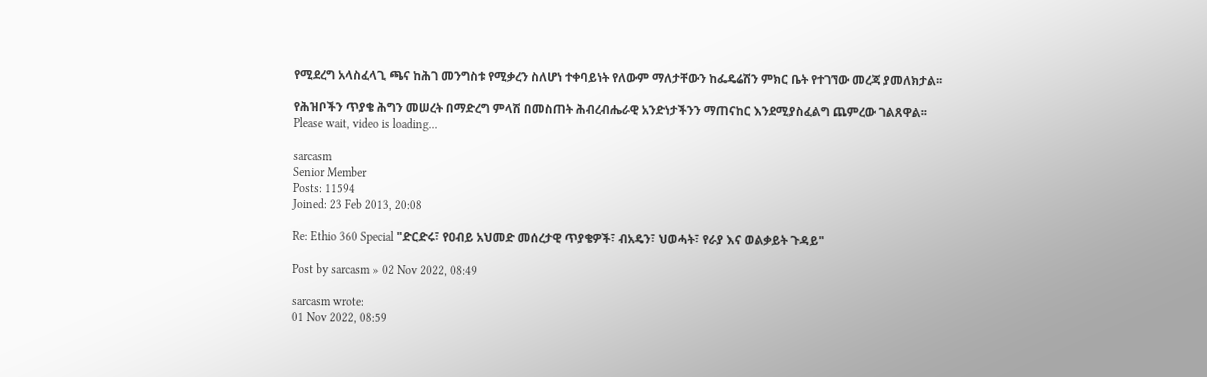የሚደረግ አላስፈላጊ ጫና ከሕገ መንግስቱ የሚቃረን ስለሆነ ተቀባይነት የለውም ማለታቸውን ከፌዴሬሽን ምክር ቤት የተገኘው መረጃ ያመለክታል፡፡

የሕዝቦችን ጥያቄ ሕግን መሠረት በማድረግ ምላሽ በመስጠት ሕብረብሔራዊ አንድነታችንን ማጠናከር እንደሚያስፈልግ ጨምረው ገልጸዋል፡፡
Please wait, video is loading...

sarcasm
Senior Member
Posts: 11594
Joined: 23 Feb 2013, 20:08

Re: Ethio 360 Special "ድርድሩ፣ የዐብይ አህመድ መሰረታዊ ጥያቄዎች፣ ብአዴን፣ ህወሓት፣ የራያ እና ወልቃይት ጉዳይ"

Post by sarcasm » 02 Nov 2022, 08:49

sarcasm wrote:
01 Nov 2022, 08:59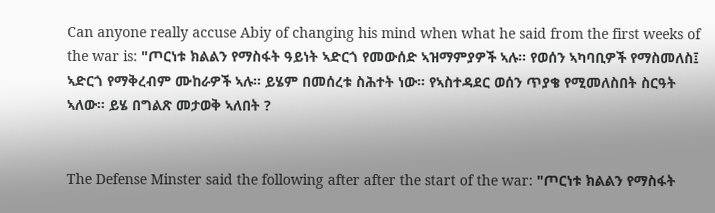Can anyone really accuse Abiy of changing his mind when what he said from the first weeks of the war is: "ጦርነቱ ክልልን የማስፋት ዓይነት ኣድርጎ የመውሰድ ኣዝማምያዎች ኣሉ። የወሰን ኣካባቢዎች የማስመለስ፤ ኣድርጎ የማቅረብም ሙከራዎች ኣሉ። ይሄም በመሰረቱ ስሕተት ነው። የኣስተዳደር ወሰን ጥያቄ የሚመለስበት ስርዓት ኣለው። ይሄ በግልጽ መታወቅ ኣለበት ?


The Defense Minster said the following after after the start of the war: "ጦርነቱ ክልልን የማስፋት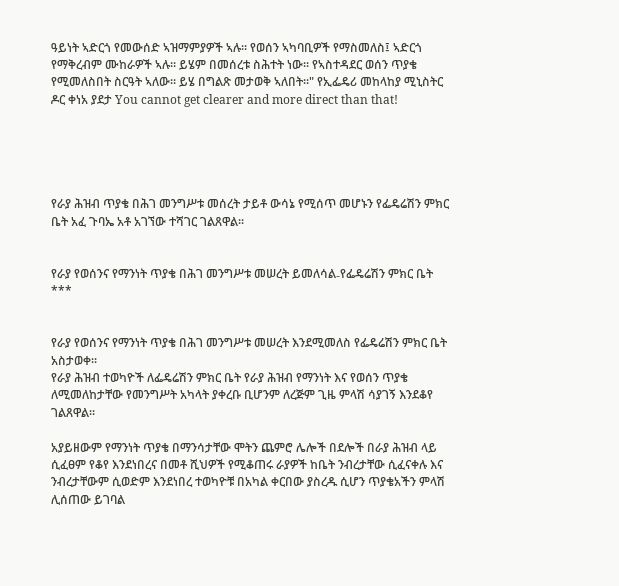ዓይነት ኣድርጎ የመውሰድ ኣዝማምያዎች ኣሉ። የወሰን ኣካባቢዎች የማስመለስ፤ ኣድርጎ የማቅረብም ሙከራዎች ኣሉ። ይሄም በመሰረቱ ስሕተት ነው። የኣስተዳደር ወሰን ጥያቄ የሚመለስበት ስርዓት ኣለው። ይሄ በግልጽ መታወቅ ኣለበት።" የኢፌዴሪ መከላከያ ሚኒስትር ዶር ቀነአ ያደታ You cannot get clearer and more direct than that!





የራያ ሕዝብ ጥያቄ በሕገ መንግሥቱ መሰረት ታይቶ ውሳኔ የሚሰጥ መሆኑን የፌዴሬሽን ምክር ቤት አፈ ጉባኤ አቶ አገኘው ተሻገር ገልጸዋል፡፡


የራያ የወሰንና የማንነት ጥያቄ በሕገ መንግሥቱ መሠረት ይመለሳል₋የፌዴሬሽን ምክር ቤት
***


የራያ የወሰንና የማንነት ጥያቄ በሕገ መንግሥቱ መሠረት እንደሚመለስ የፌዴሬሽን ምክር ቤት አስታወቀ፡፡
የራያ ሕዝብ ተወካዮች ለፌዴሬሽን ምክር ቤት የራያ ሕዝብ የማንነት እና የወሰን ጥያቄ ለሚመለከታቸው የመንግሥት አካላት ያቀረቡ ቢሆንም ለረጅም ጊዜ ምላሽ ሳያገኝ እንደቆየ ገልጸዋል፡፡

አያይዘውም የማንነት ጥያቄ በማንሳታቸው ሞትን ጨምሮ ሌሎች በደሎች በራያ ሕዝብ ላይ ሲፈፀም የቆየ እንደነበረና በመቶ ሺህዎች የሚቆጠሩ ራያዎች ከቤት ንብረታቸው ሲፈናቀሉ እና ንብረታቸውም ሲወድም እንደነበረ ተወካዮቹ በአካል ቀርበው ያስረዱ ሲሆን ጥያቄአችን ምላሽ ሊሰጠው ይገባል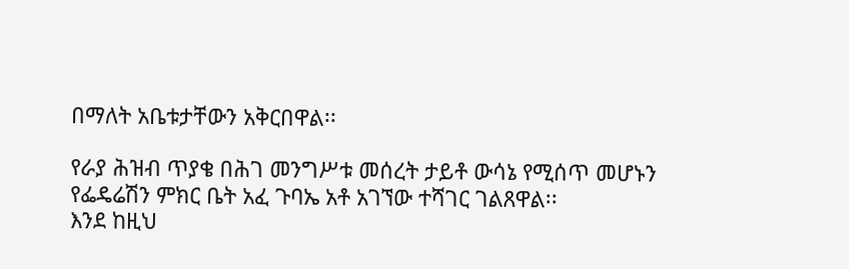በማለት አቤቱታቸውን አቅርበዋል፡፡

የራያ ሕዝብ ጥያቄ በሕገ መንግሥቱ መሰረት ታይቶ ውሳኔ የሚሰጥ መሆኑን የፌዴሬሽን ምክር ቤት አፈ ጉባኤ አቶ አገኘው ተሻገር ገልጸዋል፡፡
እንደ ከዚህ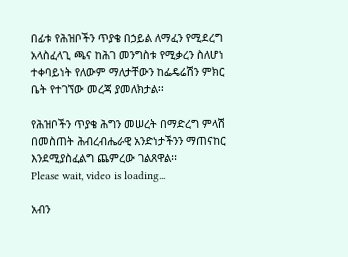በፊቱ የሕዝቦችን ጥያቄ በኃይል ለማፈን የሚደረግ አላስፈላጊ ጫና ከሕገ መንግስቱ የሚቃረን ስለሆነ ተቀባይነት የለውም ማለታቸውን ከፌዴሬሽን ምክር ቤት የተገኘው መረጃ ያመለክታል፡፡

የሕዝቦችን ጥያቄ ሕግን መሠረት በማድረግ ምላሽ በመስጠት ሕብረብሔራዊ አንድነታችንን ማጠናከር እንደሚያስፈልግ ጨምረው ገልጸዋል፡፡
Please wait, video is loading...

አብን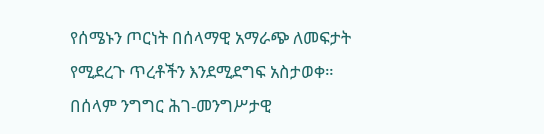የሰሜኑን ጦርነት በሰላማዊ አማራጭ ለመፍታት የሚደረጉ ጥረቶችን እንደሚደግፍ አስታወቀ። በሰላም ንግግር ሕገ-መንግሥታዊ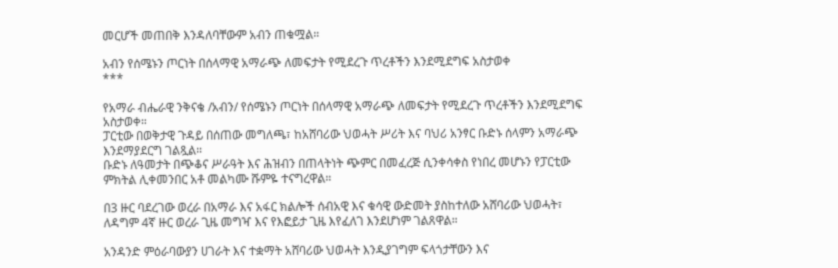መርሆች መጠበቅ እንዳለባቸውም አብን ጠቁሟል።

አብን የሰሜኑን ጦርነት በሰላማዊ አማራጭ ለመፍታት የሚደረጉ ጥረቶችን እንደሚደግፍ አስታወቀ
***

የአማራ ብሔራዊ ንቅናቄ /አብን/ የሰሜኑን ጦርነት በሰላማዊ አማራጭ ለመፍታት የሚደረጉ ጥረቶችን እንደሚደግፍ አስታወቀ።
ፓርቲው በወቅታዊ ጉዳይ በሰጠው መግለጫ፣ ከአሸባሪው ህወሓት ሥሪት እና ባህሪ አንፃር ቡድኑ ሰላምን አማራጭ እንደማያደርግ ገልጿል።
ቡድኑ ለዓመታት በጭቆና ሥራዓት እና ሕዝብን በጠላትነት ጭምር በመፈረጅ ሲንቀሳቀስ የነበረ መሆኑን የፓርቲው ምክትል ሊቀመንበር አቶ መልካሙ ሹምዬ ተናግረዋል።

በ3 ዙር ባደረገው ወረራ በአማራ እና አፋር ክልሎች ሰብአዊ እና ቁሳዊ ውድመት ያስከተለው አሸባሪው ህወሓት፣ ለዳግም 4ኛ ዙር ወረራ ጊዜ መግዣ እና የእፎይታ ጊዜ እየፈለገ እንደሆነም ገልጸዋል።

አንዳንድ ምዕራባውያን ሀገራት እና ተቋማት አሸባሪው ህወሓት እንዲያገግም ፍላጎታቸውን እና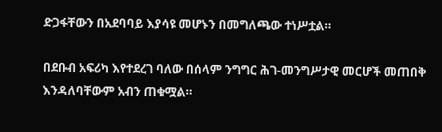ድጋፋቸውን በአደባባይ እያሳዩ መሆኑን በመግለጫው ተነሥቷል።

በደቡብ አፍሪካ እየተደረገ ባለው በሰላም ንግግር ሕገ-መንግሥታዊ መርሆች መጠበቅ እንዳለባቸውም አብን ጠቁሟል።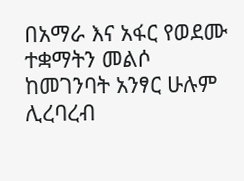በአማራ እና አፋር የወደሙ ተቋማትን መልሶ ከመገንባት አንፃር ሁሉም ሊረባረብ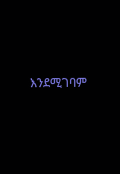እንደሚገባም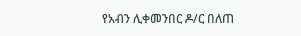የአብን ሊቀመንበር ዶ/ር በለጠ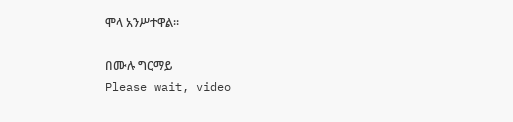ሞላ አንሥተዋል።

በሙሉ ግርማይ
Please wait, video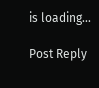is loading...

Post Reply